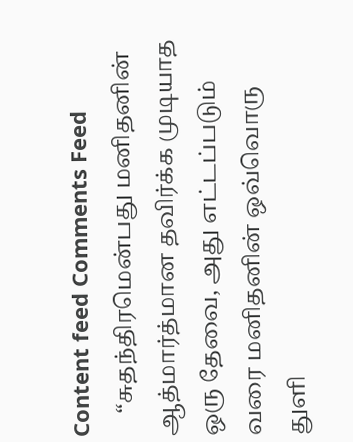Content feed Comments Feed
    “சுதந்திரமென்பது மனிதனின் ஆத்மார்த்மான தவிர்க்க முடியாத ஒரு தேவை, அது எட்டப்படும் வரை மனிதனின் ஒவ்வொரு துளி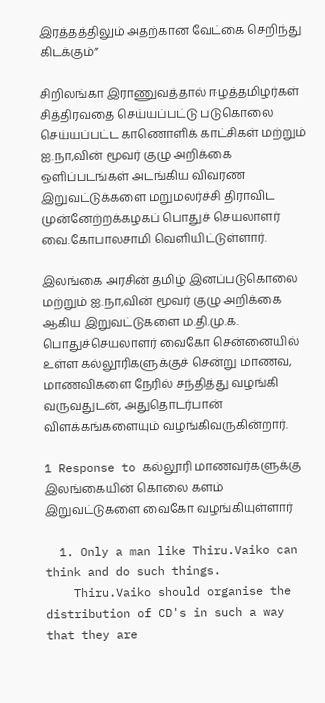இரத்தத்திலும் அதற்கான வேட்கை செறிந்து கிடக்கும்”

சிறிலங்கா இராணுவத்தால் ஈழத்தமிழர்கள் சித்திரவதை செய்யப்பட்டு படுகொலை செய்யப்பட்ட காணொளிக் காட்சிகள் மற்றும் ஐ.நா,வின் மூவர் குழு அறிக்கை ஒளிப்படங்கள் அடங்கிய விவரண இறுவட்டுக்களை மறுமலர்ச்சி திராவிட முன்னேற்றக்கழகப் பொதுச் செயலாளர் வை.கோபாலசாமி வெளியிட்டுள்ளார்.

இலங்கை அரசின் தமிழ் இனப்படுகொலை மற்றும் ஐ.நா,வின் மூவர் குழு அறிக்கை ஆகிய இறுவட்டுகளை ம.தி.மு.க. பொதுச்செயலாளர் வைகோ சென்னையில் உள்ள கல்லூரிகளுக்குச் சென்று மாணவ, மாணவிகளை நேரில் சந்தித்து வழங்கி வருவதுடன், அதுதொடர்பான் விளக்கங்களையும் வழங்கிவருகின்றார்.

1 Response to கல்லூரி மாணவர்களுக்கு இலங்கையின் கொலை களம் இறுவட்டுகளை வைகோ வழங்கியுள்ளார்

  1. Only a man like Thiru.Vaiko can think and do such things.
    Thiru.Vaiko should organise the distribution of CD's in such a way that they are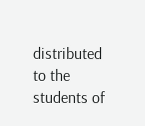distributed to the students of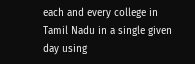each and every college in Tamil Nadu in a single given day using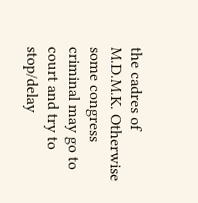the cadres of M.D.M.K. Otherwise some congress criminal may go to court and try to stop/delay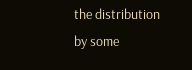the distribution by some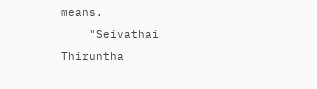means.
    "Seivathai Thiruntha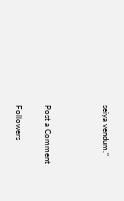seiya vendum."



Post a Comment

Followers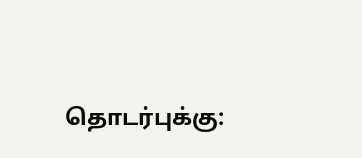தொடர்புக்கு: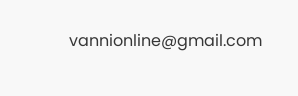vannionline@gmail.com